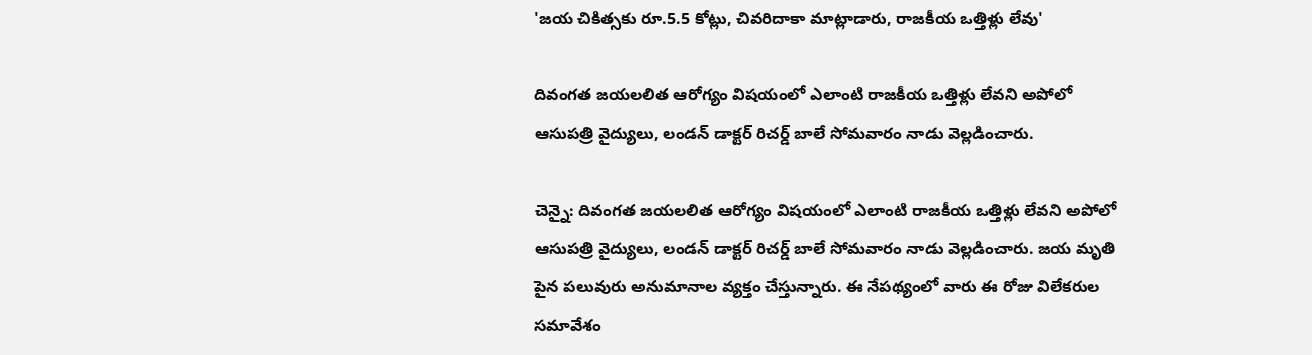'జయ చికిత్సకు రూ.5.5 కోట్లు, చివరిదాకా మాట్లాడారు, రాజకీయ ఒత్తిళ్లు లేవు'

దివంగత జయలలిత ఆరోగ్యం విషయంలో ఎలాంటి రాజకీయ ఒత్తిళ్లు లేవని అపోలో ఆసుపత్రి వైద్యులు, లండన్ డాక్టర్ రిచర్డ్ బాలే సోమవారం నాడు వెల్లడించారు.

చెన్నై: దివంగత జయలలిత ఆరోగ్యం విషయంలో ఎలాంటి రాజకీయ ఒత్తిళ్లు లేవని అపోలో ఆసుపత్రి వైద్యులు, లండన్ డాక్టర్ రిచర్డ్ బాలే సోమవారం నాడు వెల్లడించారు. జయ మృతి పైన పలువురు అనుమానాల వ్యక్తం చేస్తున్నారు. ఈ నేపథ్యంలో వారు ఈ రోజు విలేకరుల సమావేశం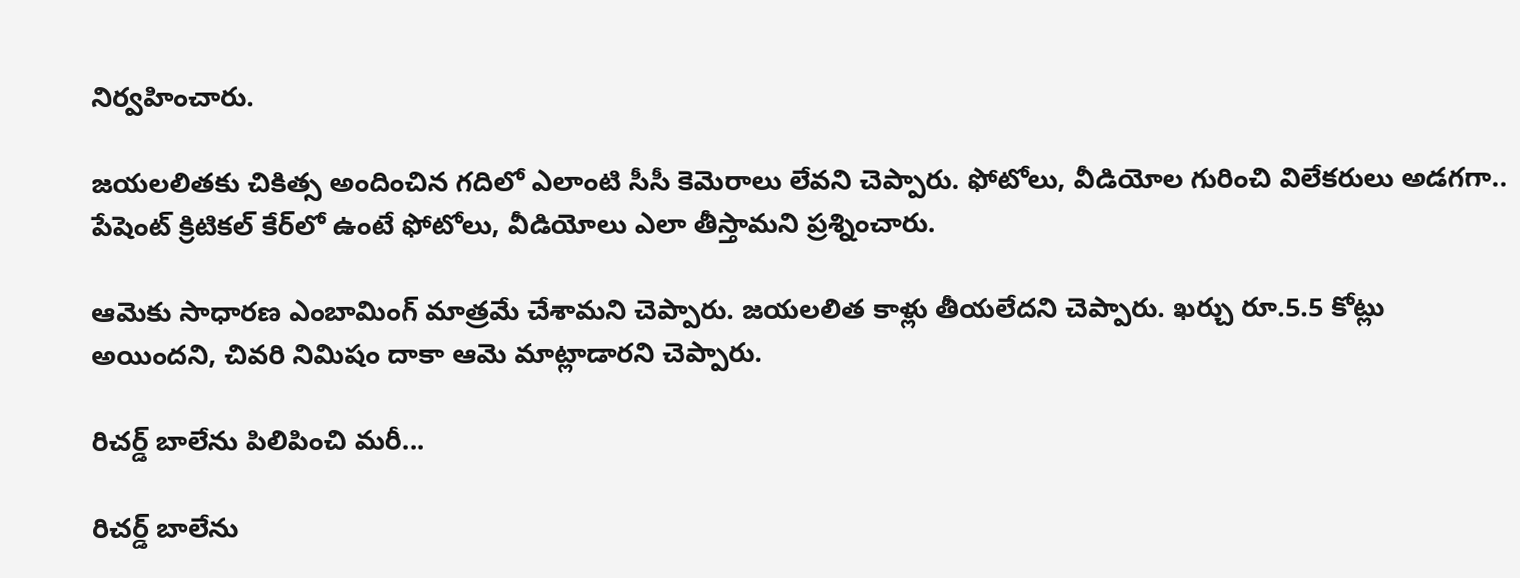నిర్వహించారు.

జయలలితకు చికిత్స అందించిన గదిలో ఎలాంటి సీసీ కెమెరాలు లేవని చెప్పారు. ఫోటోలు, వీడియోల గురించి విలేకరులు అడగగా.. పేషెంట్ క్రిటికల్ కేర్‌లో ఉంటే ఫోటోలు, వీడియోలు ఎలా తీస్తామని ప్రశ్నించారు.

ఆమెకు సాధారణ ఎంబామింగ్ మాత్రమే చేశామని చెప్పారు. జయలలిత కాళ్లు తీయలేదని చెప్పారు. ఖర్చు రూ.5.5 కోట్లు అయిందని, చివరి నిమిషం దాకా ఆమె మాట్లాడారని చెప్పారు.

రిచర్డ్ బాలేను పిలిపించి మరీ...

రిచర్డ్ బాలేను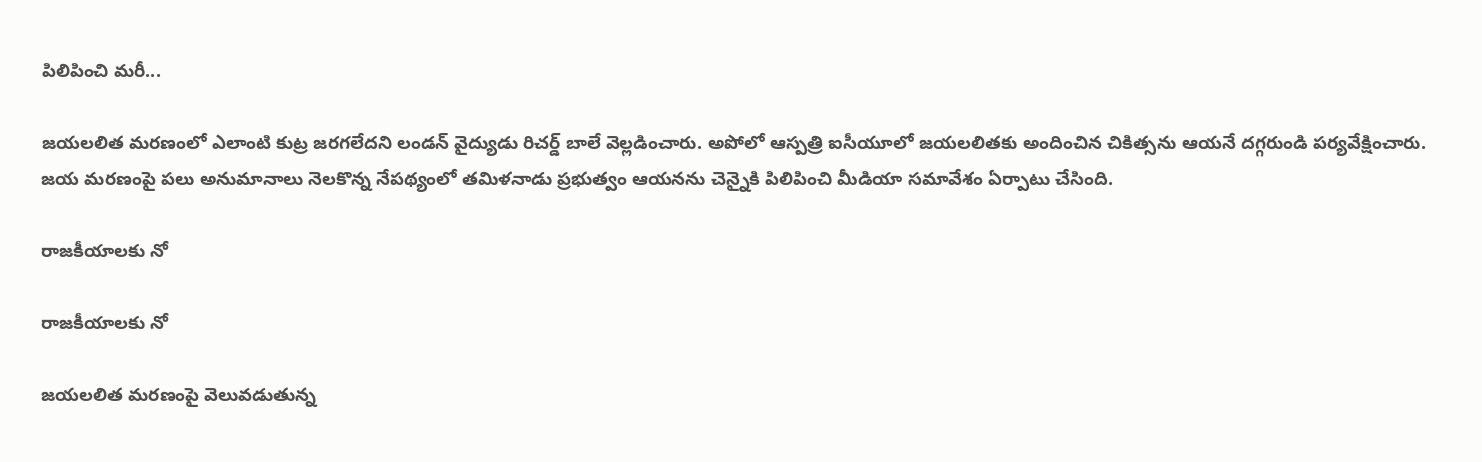పిలిపించి మరీ...

జయలలిత మరణంలో ఎలాంటి కుట్ర జరగలేదని లండన్ వైద్యుడు రిచర్డ్ బాలే వెల్లడించారు. అపోలో ఆస్పత్రి ఐసీయూలో జయలలితకు అందించిన చికిత్సను ఆయనే దగ్గరుండి పర్యవేక్షించారు. జయ మరణంపై పలు అనుమానాలు నెలకొన్న నేపథ్యంలో తమిళనాడు ప్రభుత్వం ఆయనను చెన్నైకి పిలిపించి మీడియా సమావేశం ఏర్పాటు చేసింది.

రాజకీయాలకు నో

రాజకీయాలకు నో

జయలలిత మరణంపై వెలువడుతున్న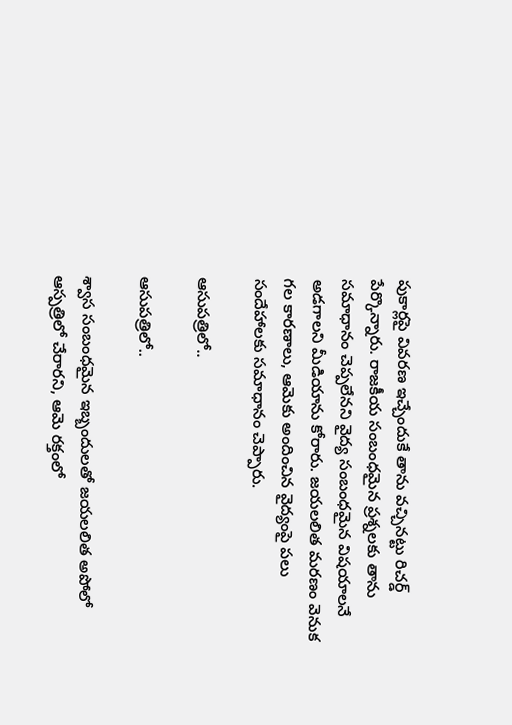పుకార్లపై వివరణ ఇచ్చేందుకే తాను వచ్చినట్టు రిచర్డ్ పేర్కొన్నారు. రాజకీయ సంబంధమైన ప్రశ్నలకు తాను సమాధానం చెప్పలేనని వైద్య సంబంధమైన విషయాలనే అడగాలని మీడియాను కోరారు. జయలలిత మరణం వెనుక గల కారణాలు, ఆమెకు అందించిన వైద్యంపై పలు సందేహాలకు సమాధానం చెప్పారు.

ఆసుపత్రిలో..

ఆసుపత్రిలో..

శ్వాస సంబంధమైన ఇబ్బందులతో జయలలిత అపోలో ఆస్పత్రిలో చేరారని, ఆమె రక్తంలో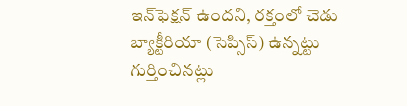ఇన్‌ఫెక్షన్ ఉందని, రక్తంలో చెడు బ్యాక్టీరియా (సెప్సిస్) ఉన్నట్టు గుర్తించినట్లు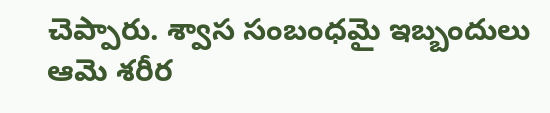చెప్పారు. శ్వాస సంబంధమై ఇబ్బందులు ఆమె శరీర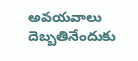అవయవాలు దెబ్బతినేందుకు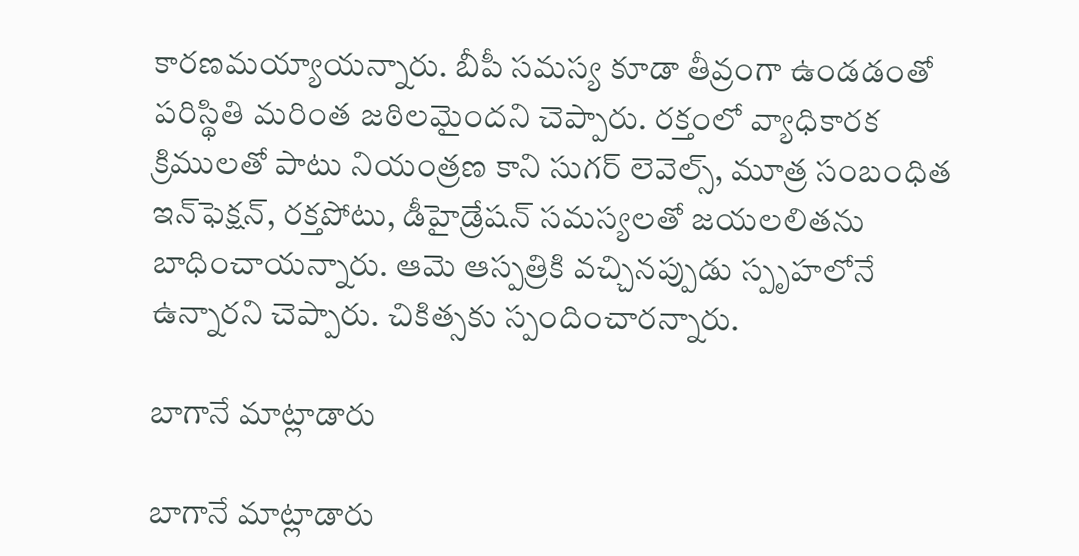కారణమయ్యాయన్నారు. బీపీ సమస్య కూడా తీవ్రంగా ఉండడంతో పరిస్థితి మరింత జఠిలమైందని చెప్పారు. రక్తంలో వ్యాధికారక క్రిములతో పాటు నియంత్రణ కాని సుగర్ లెవెల్స్, మూత్ర సంబంధిత ఇన్‌ఫెక్షన్, రక్తపోటు, డీహైడ్రేషన్ సమస్యలతో జయలలితను బాధించాయన్నారు. ఆమె ఆస్పత్రికి వచ్చినప్పుడు స్పృహలోనే ఉన్నారని చెప్పారు. చికిత్సకు స్పందించారన్నారు.

బాగానే మాట్లాడారు

బాగానే మాట్లాడారు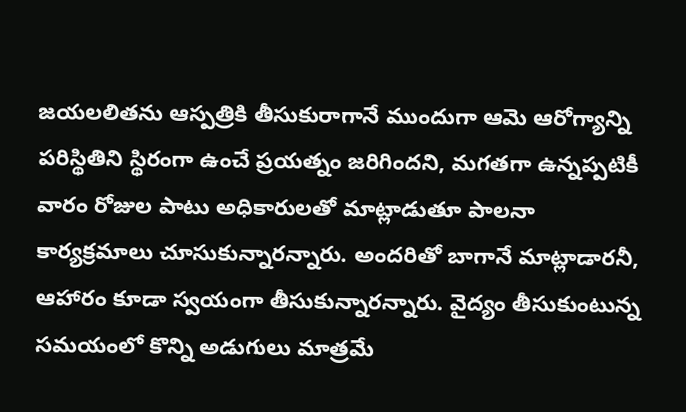జయలలితను ఆస్పత్రికి తీసుకురాగానే ముందుగా ఆమె ఆరోగ్యాన్ని పరిస్థితిని స్థిరంగా ఉంచే ప్రయత్నం జరిగిందని, మగతగా ఉన్నప్పటికీ వారం రోజుల పాటు అధికారులతో మాట్లాడుతూ పాలనా కార్యక్రమాలు చూసుకున్నారన్నారు. అందరితో బాగానే మాట్లాడారనీ, ఆహారం కూడా స్వయంగా తీసుకున్నారన్నారు. వైద్యం తీసుకుంటున్న సమయంలో కొన్ని అడుగులు మాత్రమే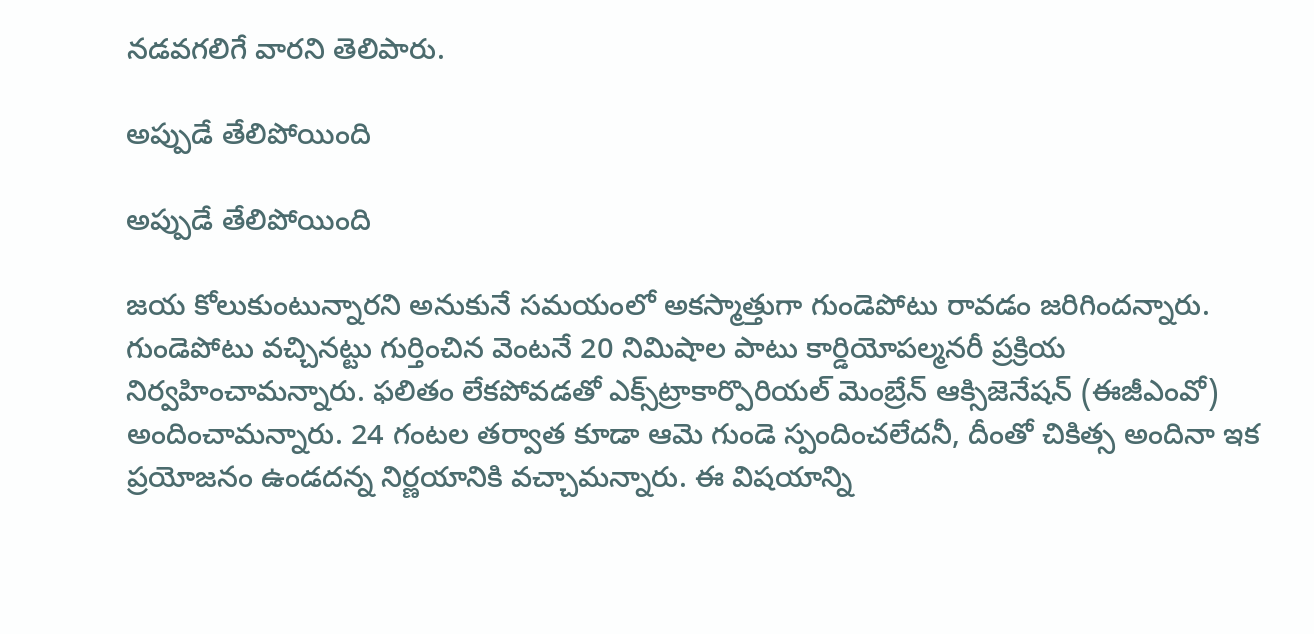నడవగలిగే వారని తెలిపారు.

అప్పుడే తేలిపోయింది

అప్పుడే తేలిపోయింది

జయ కోలుకుంటున్నారని అనుకునే సమయంలో అకస్మాత్తుగా గుండెపోటు రావడం జరిగిందన్నారు. గుండెపోటు వచ్చినట్టు గుర్తించిన వెంటనే 20 నిమిషాల పాటు కార్డియోపల్మనరీ ప్రక్రియ నిర్వహించామన్నారు. ఫలితం లేకపోవడతో ఎక్స్‌ట్రాకార్పొరియల్ మెంబ్రేన్ ఆక్సిజెనేషన్ (ఈజీఎంవో) అందించామన్నారు. 24 గంటల తర్వాత కూడా ఆమె గుండె స్పందించలేదనీ, దీంతో చికిత్స అందినా ఇక ప్రయోజనం ఉండదన్న నిర్ణయానికి వచ్చామన్నారు. ఈ విషయాన్ని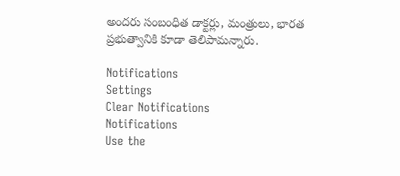అందరు సంబంధిత డాక్టర్లు, మంత్రులు, భారత ప్రభుత్వానికి కూడా తెలిపామన్నారు.

Notifications
Settings
Clear Notifications
Notifications
Use the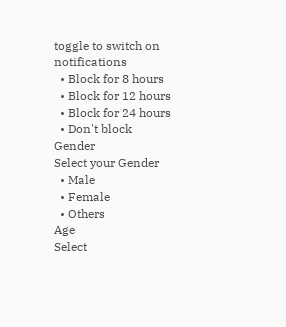toggle to switch on notifications
  • Block for 8 hours
  • Block for 12 hours
  • Block for 24 hours
  • Don't block
Gender
Select your Gender
  • Male
  • Female
  • Others
Age
Select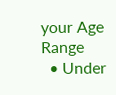your Age Range
  • Under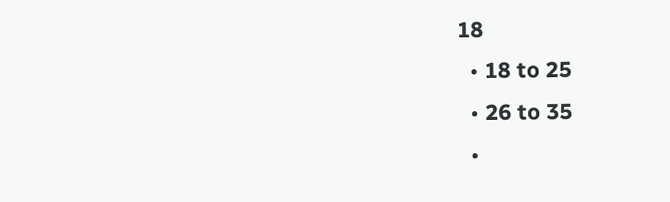18
  • 18 to 25
  • 26 to 35
  •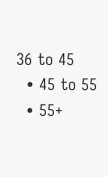36 to 45
  • 45 to 55
  • 55+